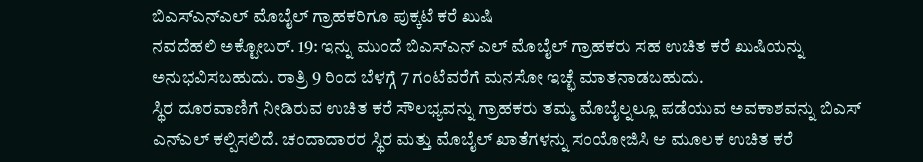ಬಿಎಸ್ಎನ್ಎಲ್ ಮೊಬೈಲ್ ಗ್ರಾಹಕರಿಗೂ ಪುಕ್ಕಟೆ ಕರೆ ಖುಷಿ
ನವದೆಹಲಿ ಅಕ್ಟೋಬರ್. 19: ಇನ್ನು ಮುಂದೆ ಬಿಎಸ್ಎನ್ ಎಲ್ ಮೊಬೈಲ್ ಗ್ರಾಹಕರು ಸಹ ಉಚಿತ ಕರೆ ಖುಷಿಯನ್ನು ಅನುಭವಿಸಬಹುದು. ರಾತ್ರಿ 9 ರಿಂದ ಬೆಳಗ್ಗೆ 7 ಗಂಟೆವರೆಗೆ ಮನಸೋ ಇಚ್ಛೆ ಮಾತನಾಡಬಹುದು.
ಸ್ಥಿರ ದೂರವಾಣಿಗೆ ನೀಡಿರುವ ಉಚಿತ ಕರೆ ಸೌಲಭ್ಯವನ್ನು ಗ್ರಾಹಕರು ತಮ್ಮ ಮೊಬೈಲ್ನಲ್ಲೂ ಪಡೆಯುವ ಅವಕಾಶವನ್ನು ಬಿಎಸ್ ಎನ್ಎಲ್ ಕಲ್ಪಿಸಲಿದೆ. ಚಂದಾದಾರರ ಸ್ಥಿರ ಮತ್ತು ಮೊಬೈಲ್ ಖಾತೆಗಳನ್ನು ಸಂಯೋಜಿಸಿ ಆ ಮೂಲಕ ಉಚಿತ ಕರೆ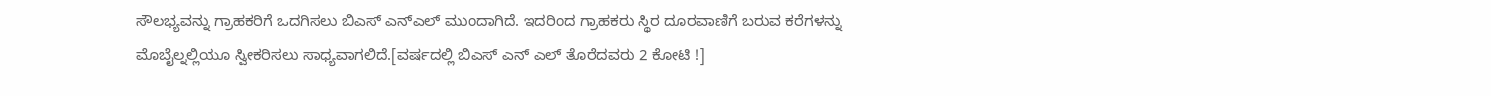ಸೌಲಭ್ಯವನ್ನು ಗ್ರಾಹಕರಿಗೆ ಒದಗಿಸಲು ಬಿಎಸ್ ಎನ್ಎಲ್ ಮುಂದಾಗಿದೆ. ಇದರಿಂದ ಗ್ರಾಹಕರು ಸ್ಥಿರ ದೂರವಾಣಿಗೆ ಬರುವ ಕರೆಗಳನ್ನು ಮೊಬೈಲ್ನಲ್ಲಿಯೂ ಸ್ವೀಕರಿಸಲು ಸಾಧ್ಯವಾಗಲಿದೆ.[ವರ್ಷದಲ್ಲಿ ಬಿಎಸ್ ಎನ್ ಎಲ್ ತೊರೆದವರು 2 ಕೋಟಿ !]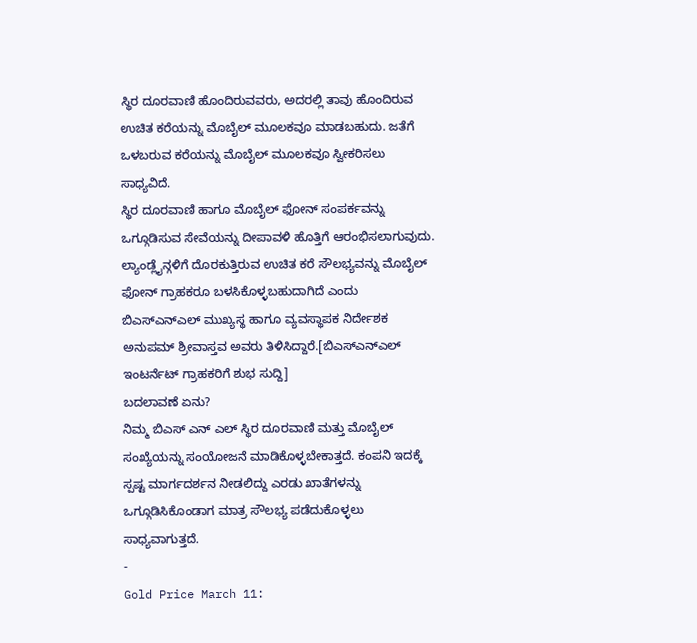ಸ್ಥಿರ ದೂರವಾಣಿ ಹೊಂದಿರುವವರು, ಅದರಲ್ಲಿ ತಾವು ಹೊಂದಿರುವ ಉಚಿತ ಕರೆಯನ್ನು ಮೊಬೈಲ್ ಮೂಲಕವೂ ಮಾಡಬಹುದು. ಜತೆಗೆ ಒಳಬರುವ ಕರೆಯನ್ನು ಮೊಬೈಲ್ ಮೂಲಕವೂ ಸ್ವೀಕರಿಸಲು ಸಾಧ್ಯವಿದೆ.
ಸ್ಥಿರ ದೂರವಾಣಿ ಹಾಗೂ ಮೊಬೈಲ್ ಫೋನ್ ಸಂಪರ್ಕವನ್ನು ಒಗ್ಗೂಡಿಸುವ ಸೇವೆಯನ್ನು ದೀಪಾವಳಿ ಹೊತ್ತಿಗೆ ಆರಂಭಿಸಲಾಗುವುದು. ಲ್ಯಾಂಡ್ಲೈನ್ಗಳಿಗೆ ದೊರಕುತ್ತಿರುವ ಉಚಿತ ಕರೆ ಸೌಲಭ್ಯವನ್ನು ಮೊಬೈಲ್ ಫೋನ್ ಗ್ರಾಹಕರೂ ಬಳಸಿಕೊಳ್ಳಬಹುದಾಗಿದೆ ಎಂದು ಬಿಎಸ್ಎನ್ಎಲ್ ಮುಖ್ಯಸ್ಥ ಹಾಗೂ ವ್ಯವಸ್ಥಾಪಕ ನಿರ್ದೇಶಕ ಅನುಪಮ್ ಶ್ರೀವಾಸ್ತವ ಅವರು ತಿಳಿಸಿದ್ದಾರೆ.[ಬಿಎಸ್ಎನ್ಎಲ್ ಇಂಟರ್ನೆಟ್ ಗ್ರಾಹಕರಿಗೆ ಶುಭ ಸುದ್ದಿ]
ಬದಲಾವಣೆ ಏನು?
ನಿಮ್ಮ ಬಿಎಸ್ ಎನ್ ಎಲ್ ಸ್ಥಿರ ದೂರವಾಣಿ ಮತ್ತು ಮೊಬೈಲ್ ಸಂಖ್ಯೆಯನ್ನು ಸಂಯೋಜನೆ ಮಾಡಿಕೊಳ್ಳಬೇಕಾತ್ತದೆ. ಕಂಪನಿ ಇದಕ್ಕೆ ಸ್ಪಷ್ಟ ಮಾರ್ಗದರ್ಶನ ನೀಡಲಿದ್ದು ಎರಡು ಖಾತೆಗಳನ್ನು ಒಗ್ಗೂಡಿಸಿಕೊಂಡಾಗ ಮಾತ್ರ ಸೌಲಭ್ಯ ಪಡೆದುಕೊಳ್ಳಲು ಸಾಧ್ಯವಾಗುತ್ತದೆ.
-
Gold Price March 11: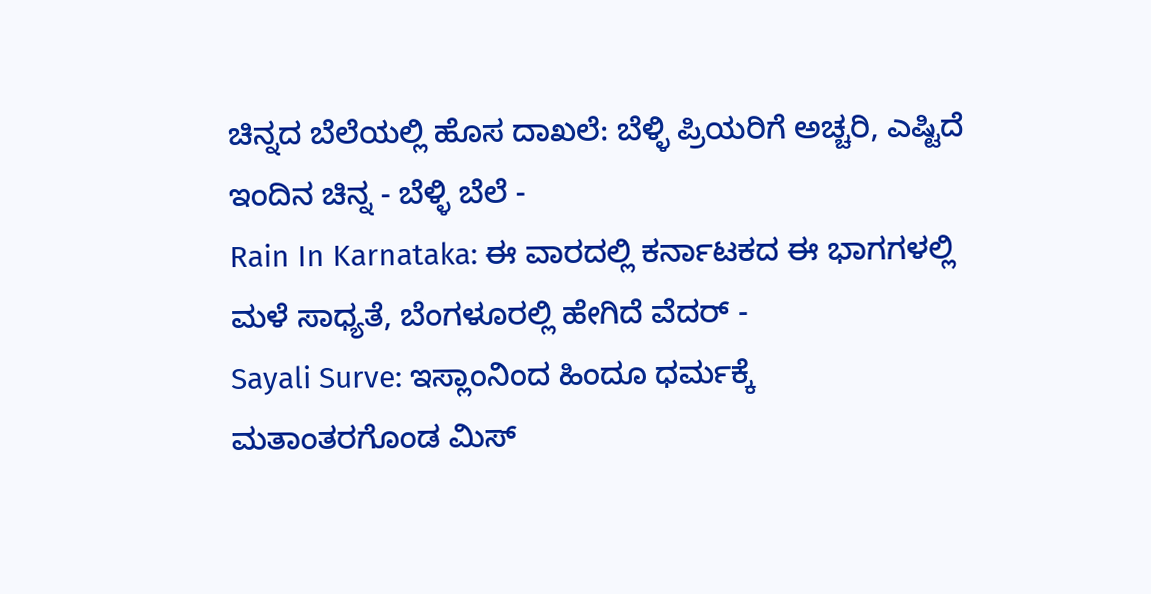ಚಿನ್ನದ ಬೆಲೆಯಲ್ಲಿ ಹೊಸ ದಾಖಲೆ: ಬೆಳ್ಳಿ ಪ್ರಿಯರಿಗೆ ಅಚ್ಚರಿ, ಎಷ್ಟಿದೆ ಇಂದಿನ ಚಿನ್ನ - ಬೆಳ್ಳಿ ಬೆಲೆ -
Rain In Karnataka: ಈ ವಾರದಲ್ಲಿ ಕರ್ನಾಟಕದ ಈ ಭಾಗಗಳಲ್ಲಿ ಮಳೆ ಸಾಧ್ಯತೆ, ಬೆಂಗಳೂರಲ್ಲಿ ಹೇಗಿದೆ ವೆದರ್ -
Sayali Surve: ಇಸ್ಲಾಂನಿಂದ ಹಿಂದೂ ಧರ್ಮಕ್ಕೆ ಮತಾಂತರಗೊಂಡ ಮಿಸ್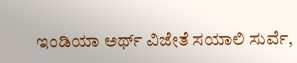ಇಂಡಿಯಾ ಅರ್ಥ್ ವಿಜೇತೆ ಸಯಾಲಿ ಸುರ್ವೆ,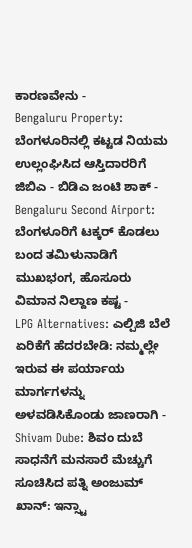ಕಾರಣವೇನು -
Bengaluru Property: ಬೆಂಗಳೂರಿನಲ್ಲಿ ಕಟ್ಟಡ ನಿಯಮ ಉಲ್ಲಂಘಿಸಿದ ಆಸ್ತಿದಾರರಿಗೆ ಜಿಬಿಎ - ಬಿಡಿಎ ಜಂಟಿ ಶಾಕ್ -
Bengaluru Second Airport: ಬೆಂಗಳೂರಿಗೆ ಟಕ್ಕರ್ ಕೊಡಲು ಬಂದ ತಮಿಳುನಾಡಿಗೆ ಮುಖಭಂಗ, ಹೊಸೂರು ವಿಮಾನ ನಿಲ್ದಾಣ ಕಷ್ಟ -
LPG Alternatives: ಎಲ್ಪಿಜಿ ಬೆಲೆ ಏರಿಕೆಗೆ ಹೆದರಬೇಡಿ: ನಮ್ಮಲ್ಲೇ ಇರುವ ಈ ಪರ್ಯಾಯ ಮಾರ್ಗಗಳನ್ನು ಅಳವಡಿಸಿಕೊಂಡು ಜಾಣರಾಗಿ -
Shivam Dube: ಶಿವಂ ದುಬೆ ಸಾಧನೆಗೆ ಮನಸಾರೆ ಮೆಚ್ಚುಗೆ ಸೂಚಿಸಿದ ಪತ್ನಿ ಅಂಜುಮ್ ಖಾನ್: ಇನ್ಸ್ಟಾ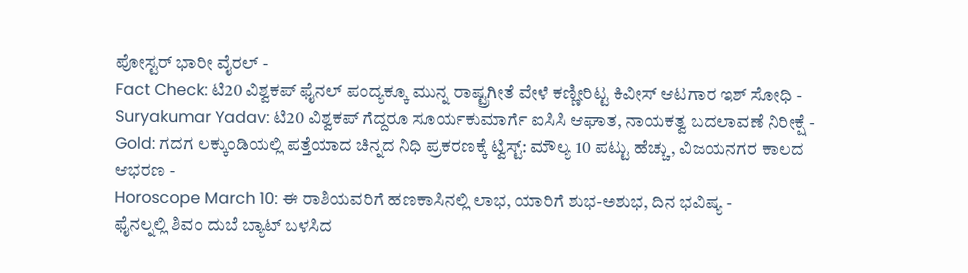ಪೋಸ್ಟರ್ ಭಾರೀ ವೈರಲ್ -
Fact Check: ಟಿ20 ವಿಶ್ವಕಪ್ ಫೈನಲ್ ಪಂದ್ಯಕ್ಕೂ ಮುನ್ನ ರಾಷ್ಟ್ರಗೀತೆ ವೇಳೆ ಕಣ್ಣೀರಿಟ್ಟ ಕಿವೀಸ್ ಆಟಗಾರ ಇಶ್ ಸೋಧಿ -
Suryakumar Yadav: ಟಿ20 ವಿಶ್ವಕಪ್ ಗೆದ್ದರೂ ಸೂರ್ಯಕುಮಾರ್ಗೆ ಐಸಿಸಿ ಆಘಾತ, ನಾಯಕತ್ವ ಬದಲಾವಣೆ ನಿರೀಕ್ಷೆ -
Gold: ಗದಗ ಲಕ್ಕುಂಡಿಯಲ್ಲಿ ಪತ್ತೆಯಾದ ಚಿನ್ನದ ನಿಧಿ ಪ್ರಕರಣಕ್ಕೆ ಟ್ವಿಸ್ಟ್: ಮೌಲ್ಯ 10 ಪಟ್ಟು ಹೆಚ್ಚು, ವಿಜಯನಗರ ಕಾಲದ ಆಭರಣ -
Horoscope March 10: ಈ ರಾಶಿಯವರಿಗೆ ಹಣಕಾಸಿನಲ್ಲಿ ಲಾಭ, ಯಾರಿಗೆ ಶುಭ-ಅಶುಭ, ದಿನ ಭವಿಷ್ಯ -
ಫೈನಲ್ನಲ್ಲಿ ಶಿವಂ ದುಬೆ ಬ್ಯಾಟ್ ಬಳಸಿದ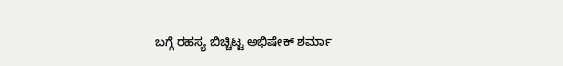ಬಗ್ಗೆ ರಹಸ್ಯ ಬಿಚ್ಚಿಟ್ಟ ಅಭಿಷೇಕ್ ಶರ್ಮಾ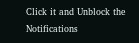Click it and Unblock the Notifications